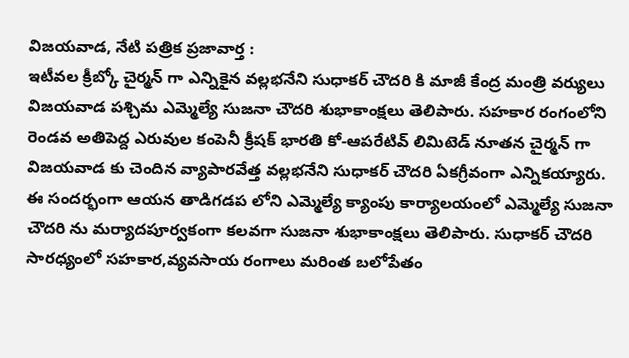విజయవాడ, నేటి పత్రిక ప్రజావార్త :
ఇటీవల క్రీబ్కో చైర్మన్ గా ఎన్నికైన వల్లభనేని సుధాకర్ చౌదరి కి మాజీ కేంద్ర మంత్రి వర్యులు విజయవాడ పశ్చిమ ఎమ్మెల్యే సుజనా చౌదరి శుభాకాంక్షలు తెలిపారు. సహకార రంగంలోని రెండవ అతిపెద్ద ఎరువుల కంపెనీ క్రీషక్ భారతి కో-ఆపరేటివ్ లిమిటెడ్ నూతన చైర్మన్ గా విజయవాడ కు చెందిన వ్యాపారవేత్త వల్లభనేని సుధాకర్ చౌదరి ఏకగ్రీవంగా ఎన్నికయ్యారు. ఈ సందర్భంగా ఆయన తాడిగడప లోని ఎమ్మెల్యే క్యాంపు కార్యాలయంలో ఎమ్మెల్యే సుజనా చౌదరి ను మర్యాదపూర్వకంగా కలవగా సుజనా శుభాకాంక్షలు తెలిపారు. సుధాకర్ చౌదరి సారధ్యంలో సహకార,వ్యవసాయ రంగాలు మరింత బలోపేతం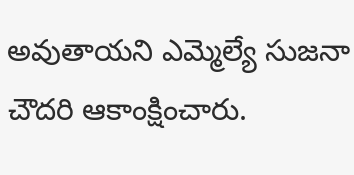అవుతాయని ఎమ్మెల్యే సుజనా చౌదరి ఆకాంక్షించారు.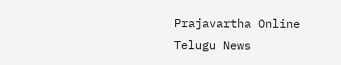Prajavartha Online Telugu News